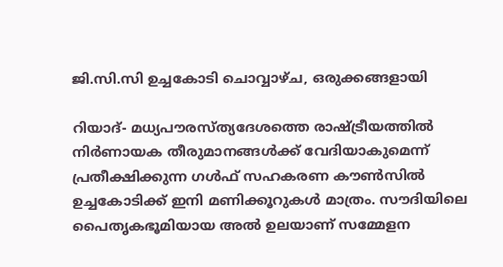ജി.സി.സി ഉച്ചകോടി ചൊവ്വാഴ്ച, ഒരുക്കങ്ങളായി

റിയാദ്- മധ്യപൗരസ്ത്യദേശത്തെ രാഷ്ട്രീയത്തില്‍ നിര്‍ണായക തീരുമാനങ്ങള്‍ക്ക് വേദിയാകുമെന്ന് പ്രതീക്ഷിക്കുന്ന ഗള്‍ഫ് സഹകരണ കൗണ്‍സില്‍ ഉച്ചകോടിക്ക് ഇനി മണിക്കൂറുകള്‍ മാത്രം. സൗദിയിലെ പൈതൃകഭൂമിയായ അല്‍ ഉലയാണ് സമ്മേളന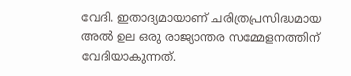വേദി. ഇതാദ്യമായാണ് ചരിത്രപ്രസിദ്ധമായ അല്‍ ഉല ഒരു രാജ്യാന്തര സമ്മേളനത്തിന്  വേദിയാകുന്നത്.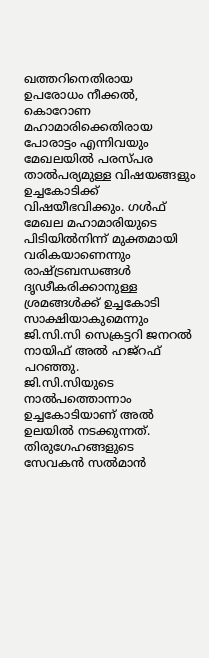ഖത്തറിനെതിരായ ഉപരോധം നീക്കല്‍, കൊറോണ മഹാമാരിക്കെതിരായ പോരാട്ടം എന്നിവയും മേഖലയില്‍ പരസ്പര താല്‍പര്യമുള്ള വിഷയങ്ങളും ഉച്ചകോടിക്ക് വിഷയീഭവിക്കും. ഗള്‍ഫ് മേഖല മഹാമാരിയുടെ പിടിയില്‍നിന്ന് മുക്തമായി വരികയാണെന്നും രാഷ്ട്രബന്ധങ്ങള്‍ ദൃഢീകരിക്കാനുള്ള ശ്രമങ്ങള്‍ക്ക് ഉച്ചകോടി സാക്ഷിയാകുമെന്നും ജി.സി.സി സെക്രട്ടറി ജനറല്‍ നായിഫ് അല്‍ ഹജ്‌റഫ് പറഞ്ഞു.
ജി.സി.സിയുടെ നാല്‍പത്തൊന്നാം ഉച്ചകോടിയാണ് അല്‍ ഉലയില്‍ നടക്കുന്നത്.  തിരുഗേഹങ്ങളുടെ സേവകന്‍ സല്‍മാന്‍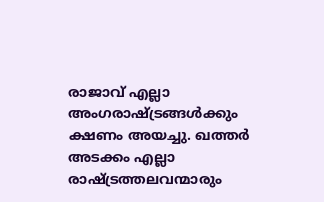രാജാവ് എല്ലാ അംഗരാഷ്ട്രങ്ങള്‍ക്കും ക്ഷണം അയച്ചു. ഖത്തര്‍ അടക്കം എല്ലാ രാഷ്ട്രത്തലവന്മാരും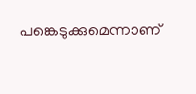പങ്കെടുക്കുമെന്നാണ്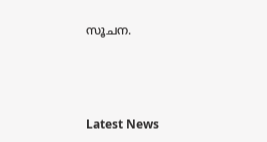സൂചന.



Latest News